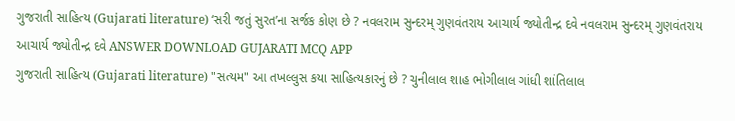ગુજરાતી સાહિત્ય (Gujarati literature) ‘સરી જતું સુરત’ના સર્જક કોણ છે ? નવલરામ સુન્દરમ્ ગુણવંતરાય આચાર્ય જ્યોતીન્દ્ર દવે નવલરામ સુન્દરમ્ ગુણવંતરાય આચાર્ય જ્યોતીન્દ્ર દવે ANSWER DOWNLOAD GUJARATI MCQ APP
ગુજરાતી સાહિત્ય (Gujarati literature) "સત્યમ" આ તખલ્લુસ કયા સાહિત્યકારનું છે ? ચુનીલાલ શાહ ભોગીલાલ ગાંધી શાંતિલાલ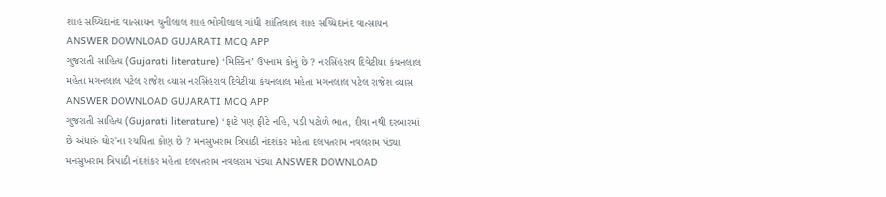શાહ સચ્ચિદાનંદ વાત્સાયન ચુનીલાલ શાહ ભોગીલાલ ગાંધી શાંતિલાલ શાહ સચ્ચિદાનંદ વાત્સાયન ANSWER DOWNLOAD GUJARATI MCQ APP
ગુજરાતી સાહિત્ય (Gujarati literature) ‘મિસ્કિન’ ઉપનામ કોનું છે ? નરસિંહરાવ દિવેટીયા કંચનલાલ મહેતા મગનલાલ પટેલ રાજેશ વ્યાસ નરસિંહરાવ દિવેટીયા કંચનલાલ મહેતા મગનલાલ પટેલ રાજેશ વ્યાસ ANSWER DOWNLOAD GUJARATI MCQ APP
ગુજરાતી સાહિત્ય (Gujarati literature) ‘ફાટે પણ ફીટે નહિ, પડી પટોળે ભાત, દીવા નથી દરબારમાં છે અંધારું ઘોર'ના રચયિતા કોણ છે ? મનસુખરામ ત્રિપાઠી નંદશંકર મહેતા દલપતરામ નવલરામ પંડ્યા મનસુખરામ ત્રિપાઠી નંદશંકર મહેતા દલપતરામ નવલરામ પંડ્યા ANSWER DOWNLOAD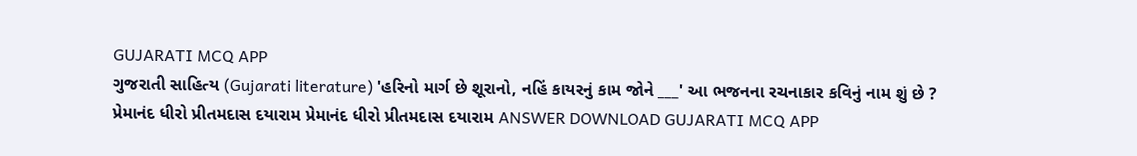GUJARATI MCQ APP
ગુજરાતી સાહિત્ય (Gujarati literature) 'હરિનો માર્ગ છે શૂરાનો, નહિં કાયરનું કામ જોને ___' આ ભજનના રચનાકાર કવિનું નામ શું છે ? પ્રેમાનંદ ધીરો પ્રીતમદાસ દયારામ પ્રેમાનંદ ધીરો પ્રીતમદાસ દયારામ ANSWER DOWNLOAD GUJARATI MCQ APP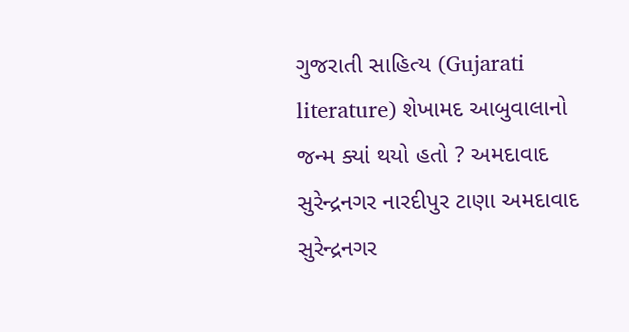ગુજરાતી સાહિત્ય (Gujarati literature) શેખામદ આબુવાલાનો જન્મ ક્યાં થયો હતો ? અમદાવાદ સુરેન્દ્રનગર નારદીપુર ટાણા અમદાવાદ સુરેન્દ્રનગર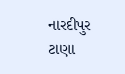નારદીપુર ટાણા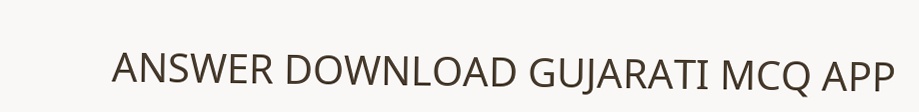ANSWER DOWNLOAD GUJARATI MCQ APP